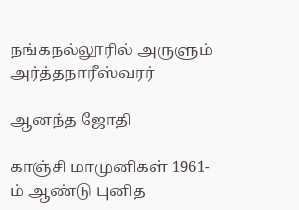நங்கநல்லூரில் அருளும் அர்த்தநாரீஸ்வரர்

ஆனந்த ஜோதி

காஞ்சி மாமுனிகள் 1961-ம் ஆண்டு புனித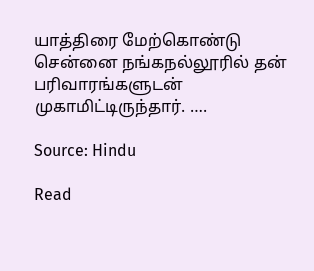யாத்திரை மேற்கொண்டு சென்னை நங்கநல்லூரில் தன் பரிவாரங்களுடன் முகாமிட்டிருந்தார். ….

Source: Hindu

Read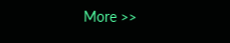More >>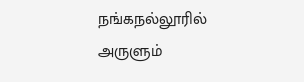நங்கநல்லூரில் அருளும்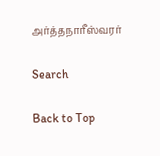அர்த்தநாரீஸ்வரர்

Search

Back to Top